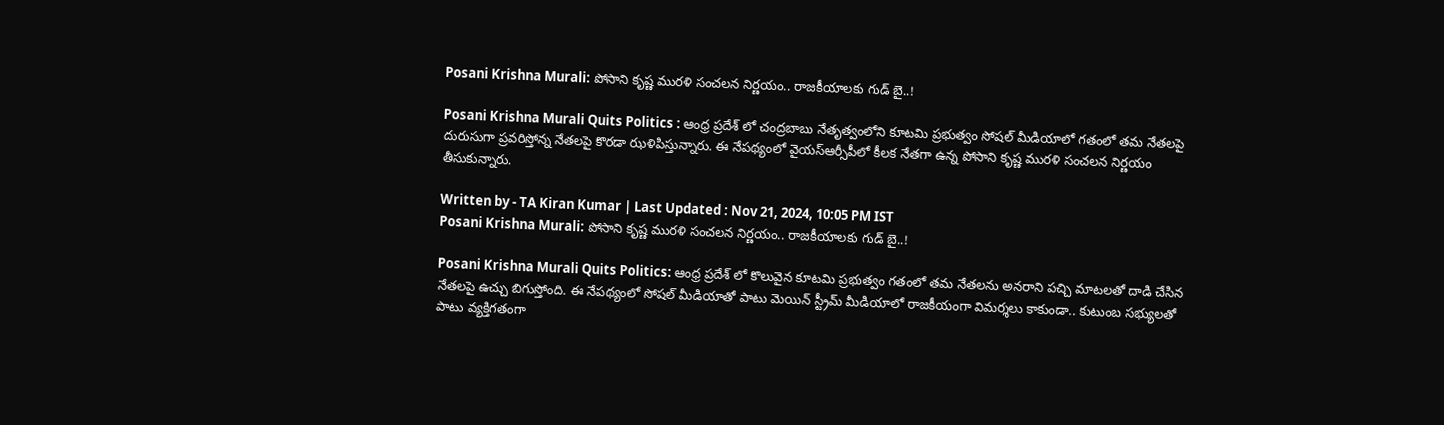Posani Krishna Murali: పోసాని కృష్ణ మురళి సంచలన నిర్ణయం.. రాజకీయాలకు గుడ్ బై..!

Posani Krishna Murali Quits Politics : ఆంధ్ర ప్రదేశ్ లో చంద్రబాబు నేతృత్వంలోని కూటమి ప్రభుత్వం సోషల్ మీడియాలో గతంలో తమ నేతలపై దురుసుగా ప్రవరిస్తోన్న నేతలపై కొరడా ఝళిపిస్తున్నారు. ఈ నేపథ్యంలో వైయస్ఆర్సీపీలో కీలక నేతగా ఉన్న పోసాని కృష్ణ మురళి సంచలన నిర్ణయం తీసుకున్నారు.

Written by - TA Kiran Kumar | Last Updated : Nov 21, 2024, 10:05 PM IST
Posani Krishna Murali: పోసాని కృష్ణ మురళి సంచలన నిర్ణయం.. రాజకీయాలకు గుడ్ బై..!

Posani Krishna Murali Quits Politics: ఆంధ్ర ప్రదేశ్ లో కొలువైన కూటమి ప్రభుత్వం గతంలో తమ నేతలను అనరాని పచ్చి మాటలతో దాడి చేసిన నేతలపై ఉచ్చు బిగుస్తోంది. ఈ నేపథ్యంలో సోషల్ మీడియాతో పాటు మెయిన్ స్ట్రీమ్ మీడియాలో రాజకీయంగా విమర్శలు కాకుండా.. కుటుంబ సభ్యులతో పాటు వ్యక్తిగతంగా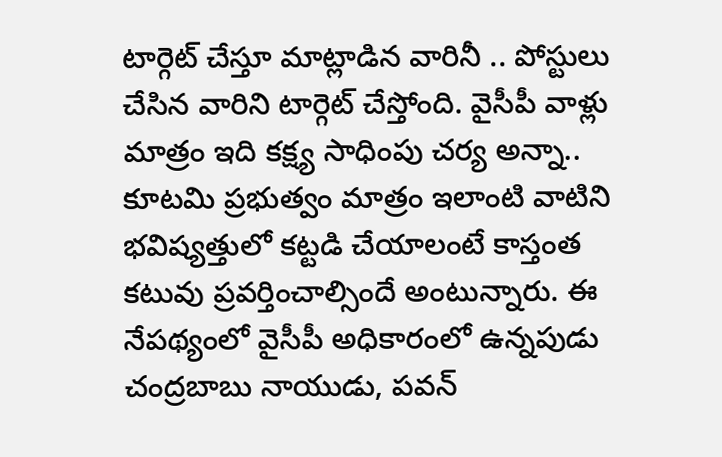టార్గెట్ చేస్తూ మాట్లాడిన వారినీ .. పోస్టులు చేసిన వారిని టార్గెట్ చేస్తోంది. వైసీపీ వాళ్లు మాత్రం ఇది కక్ష్య సాధింపు చర్య అన్నా.. కూటమి ప్రభుత్వం మాత్రం ఇలాంటి వాటిని భవిష్యత్తులో కట్టడి చేయాలంటే కాస్తంత కటువు ప్రవర్తించాల్సిందే అంటున్నారు. ఈ నేపథ్యంలో వైసీపీ అధికారంలో ఉన్నపుడు చంద్రబాబు నాయుడు, పవన్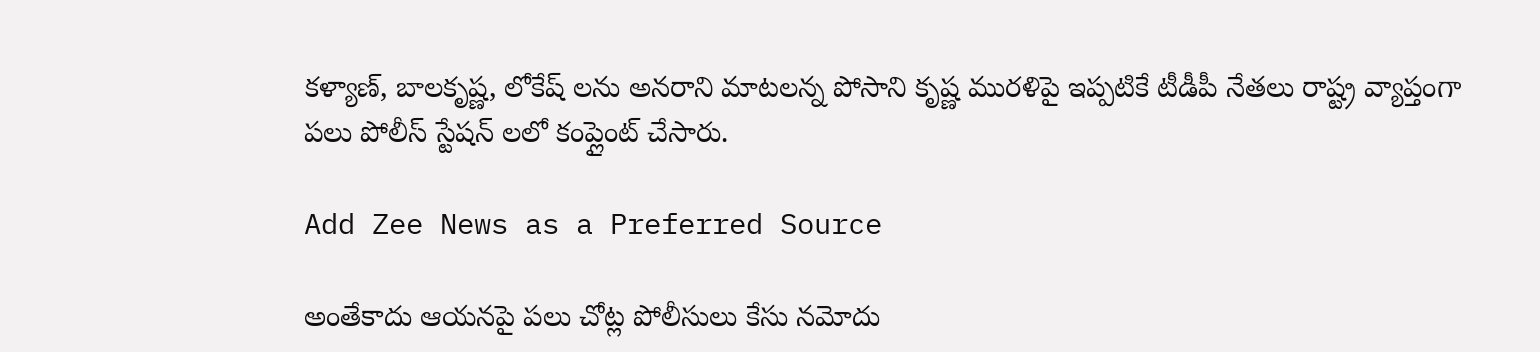కళ్యాణ్, బాలకృష్ణ, లోకేష్ లను అనరాని మాటలన్న పోసాని కృష్ణ మురళిపై ఇప్పటికే టీడీపీ నేతలు రాష్ట్ర వ్యాప్తంగా పలు పోలీస్ స్టేషన్ లలో కంప్లైంట్ చేసారు.

Add Zee News as a Preferred Source

అంతేకాదు ఆయనపై పలు చోట్ల పోలీసులు కేసు నమోదు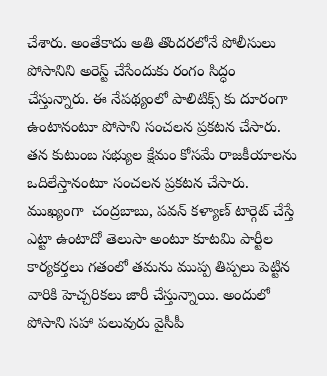చేశారు. అంతేకాదు అతి తొందరలోనే పోలీసులు పోసానిని అరెస్ట్ చేసేందుకు రంగం సిద్ధం చేస్తున్నారు. ఈ నేపథ్యంలో పాలిటిక్స్ కు దూరంగా ఉంటానంటూ పోసాని సంచలన ప్రకటన చేసారు. తన కుటుంబ సభ్యుల క్షేమం కోసమే రాజకీయాలను ఒదిలేస్తానంటూ సంచలన ప్రకటన చేసారు.  ముఖ్యంగా  చంద్రబాబు, పవన్ కళ్యాణ్ టార్గెట్ చేస్తే ఎట్టా ఉంటాదో తెలుసా అంటూ కూటమి పార్టీల కార్యకర్తలు గతంలో తమను ముప్ప తిప్పలు పెట్టిన వారికి హెచ్చరికలు జారీ చేస్తున్నాయి. అందులో పోసాని సహా పలువురు వైసీపీ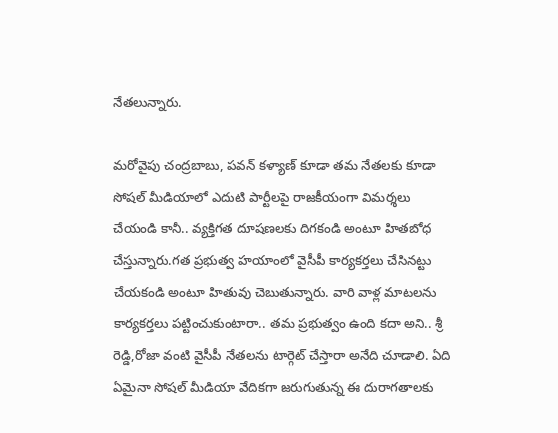నేతలున్నారు.

మరోవైపు చంద్రబాబు, పవన్ కళ్యాణ్ కూడా తమ నేతలకు కూడా సోషల్ మీడియాలో ఎదుటి పార్టీలపై రాజకీయంగా విమర్శలు చేయండి కానీ.. వ్యక్తిగత దూషణలకు దిగకండి అంటూ హితబోధ చేస్తున్నారు.గత ప్రభుత్వ హయాంలో వైసీపీ కార్యకర్తలు చేసినట్టు చేయకండి అంటూ హితువు చెబుతున్నారు. వారి వాళ్ల మాటలను కార్యకర్తలు పట్టించుకుంటారా.. తమ ప్రభుత్వం ఉంది కదా అని.. శ్రీ రెడ్డి,రోజా వంటి వైసీపీ నేతలను టార్గెట్ చేస్తారా అనేది చూడాలి. ఏది ఏమైనా సోషల్ మీడియా వేదికగా జరుగుతున్న ఈ దురాగతాలకు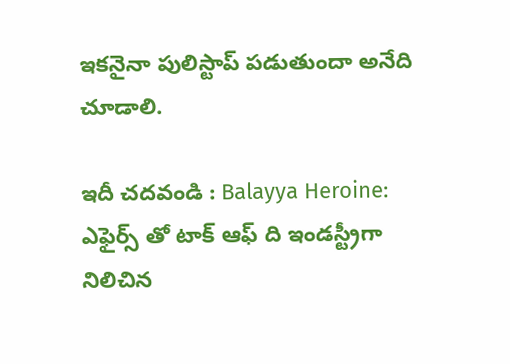ఇకనైనా పులిస్టాప్ పడుతుందా అనేది చూడాలి.

ఇదీ చదవండి : Balayya Heroine: ఎఫైర్స్ తో టాక్ ఆఫ్ ది ఇండస్ట్రీగా నిలిచిన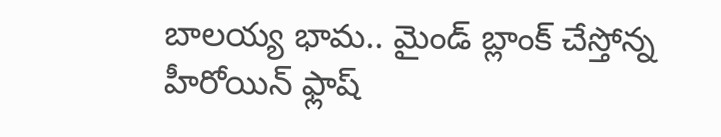బాలయ్య భామ.. మైండ్ బ్లాంక్ చేస్తోన్న హీరోయిన్ ఫ్లాష్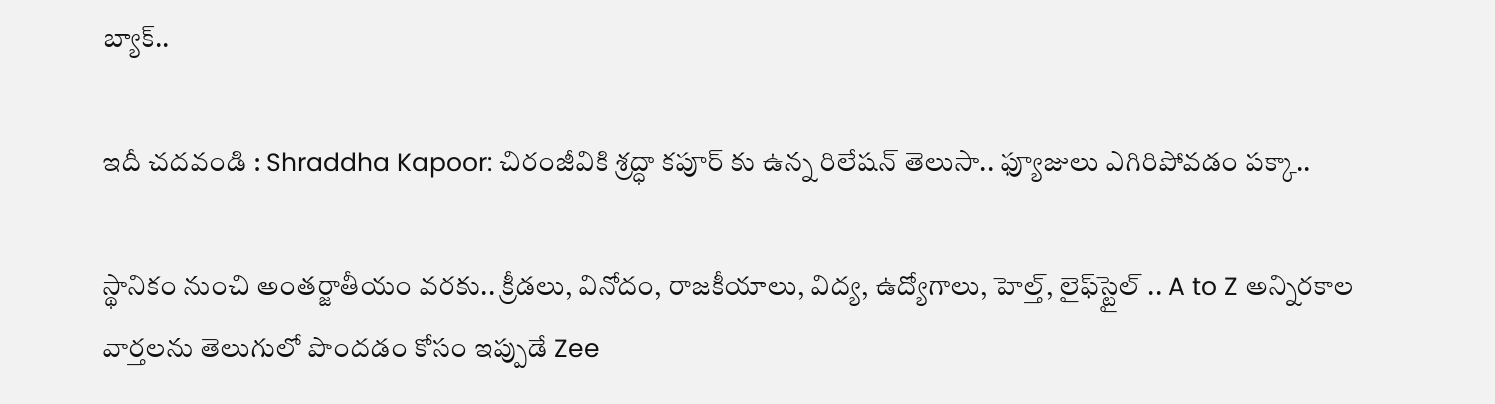బ్యాక్..

ఇదీ చదవండి : Shraddha Kapoor: చిరంజీవికి శ్రద్ధా కపూర్ కు ఉన్న రిలేషన్ తెలుసా.. ఫ్యూజులు ఎగిరిపోవడం పక్కా..

స్థానికం నుంచి అంతర్జాతీయం వరకు.. క్రీడలు, వినోదం, రాజకీయాలు, విద్య, ఉద్యోగాలు, హెల్త్, లైఫ్‌స్టైల్ .. A to Z అన్నిరకాల వార్తలను తెలుగులో పొందడం కోసం ఇప్పుడే Zee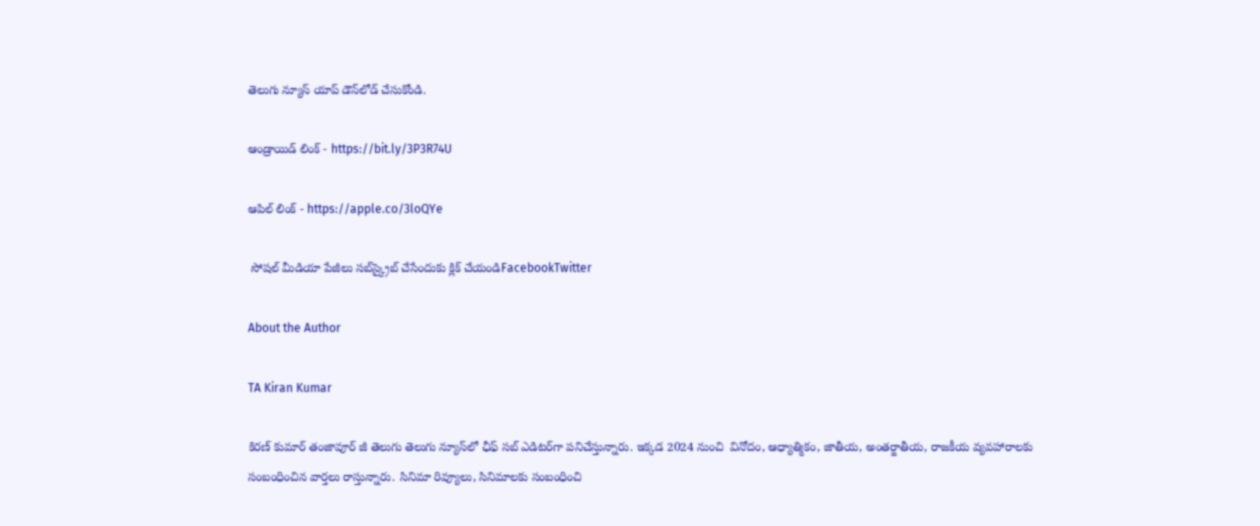తెలుగు న్యూస్ యాప్ డౌన్‌లోడ్ చేసుకోండి.

ఆండ్రాయిడ్ లింక్ - https://bit.ly/3P3R74U

ఆపిల్ లింక్ - https://apple.co/3loQYe

 సోషల్ మీడియా పేజీలు సబ్‌స్క్రైబ్ చేసేందుకు క్లిక్ చేయండిFacebookTwitter

About the Author

TA Kiran Kumar

కిరణ్ కుమార్ తంజావూర్ జీ తెలుగు తెలుగు న్యూస్‌లో ఛీఫ్ సబ్ ఎడిటర్‌గా పనిచేస్తున్నారు. ఇక్కడ 2024 నుంచి  వినోదం, ఆధ్యాత్మికం, జాతీయ, అంతర్జాతీయ, రాజకీయ వ్యవహారాలకు సంబంధించిన వార్తలు రాస్తున్నారు. సినిమా రివ్యూలు, సినిమాలకు సంబంధించి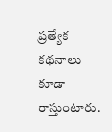ప్రత్యేక కథనాలు కూడా రాస్తుంటారు.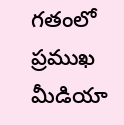గతంలో ప్రముఖ మీడియా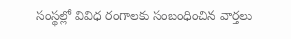సంస్థల్లో వివిధ రంగాలకు సంబంధించిన వార్తలు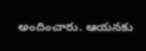అందించారు. ఆయనకు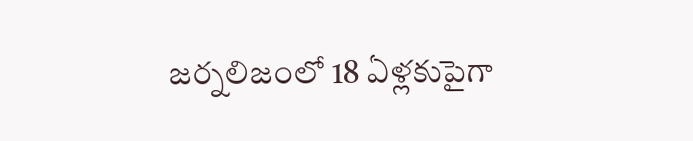జర్నలిజంలో 18 ఏళ్లకుపైగా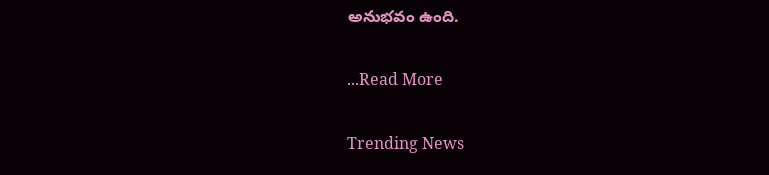అనుభవం ఉంది.

...Read More

Trending News